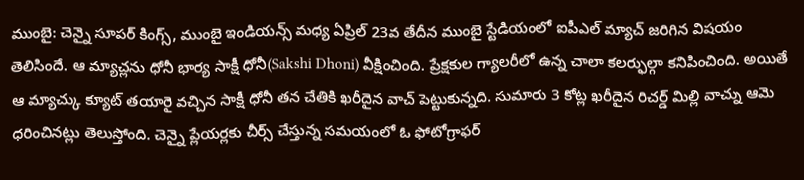ముంబై: చెన్నై సూపర్ కింగ్స్, ముంబై ఇండియన్స్ మధ్య ఏప్రిల్ 23వ తేదీన ముంబై స్టేడియంలో ఐపీఎల్ మ్యాచ్ జరిగిన విషయం తెలిసిందే. ఆ మ్యాచ్లను ధోనీ భార్య సాక్షీ ధోనీ(Sakshi Dhoni) వీక్షించింది. ప్రేక్షకుల గ్యాలరీలో ఉన్న చాలా కలర్ఫుల్గా కనిపించింది. అయితే ఆ మ్యాచ్కు క్యూట్ తయారై వచ్చిన సాక్షీ ధోనీ తన చేతికి ఖరీదైన వాచ్ పెట్టుకున్నది. సుమారు 3 కోట్ల ఖరీదైన రిచర్డ్ మిల్లి వాచ్ను ఆమె ధరించినట్లు తెలుస్తోంది. చెన్నై ప్లేయర్లకు చీర్స్ చేస్తున్న సమయంలో ఓ ఫోటోగ్రాఫర్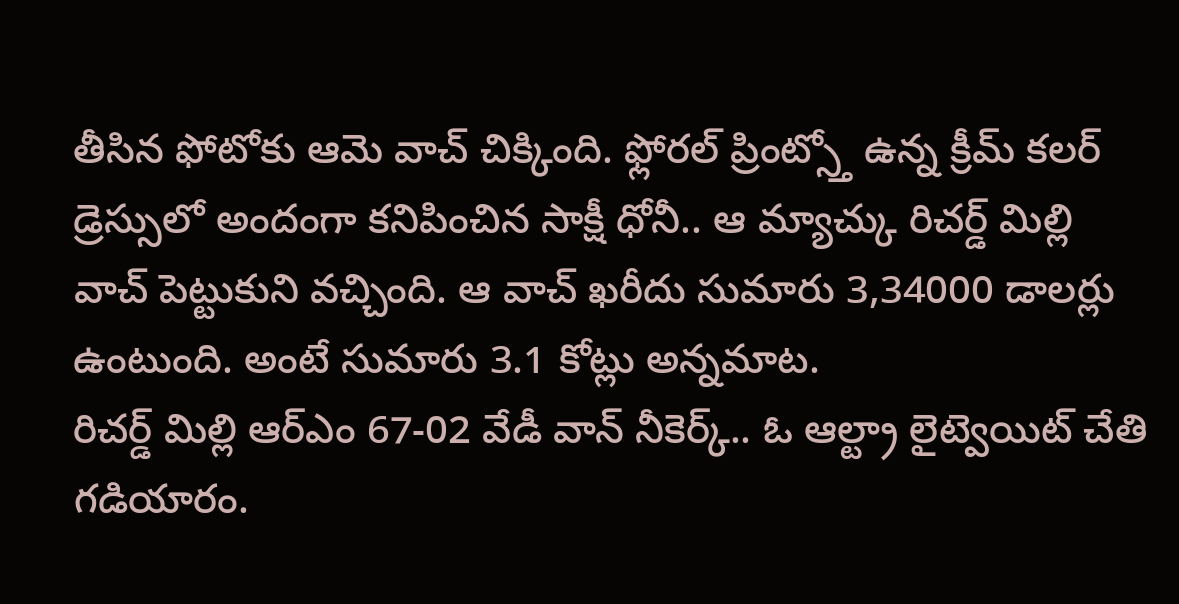తీసిన ఫోటోకు ఆమె వాచ్ చిక్కింది. ఫ్లోరల్ ప్రింట్స్తో ఉన్న క్రీమ్ కలర్ డ్రెస్సులో అందంగా కనిపించిన సాక్షీ ధోనీ.. ఆ మ్యాచ్కు రిచర్డ్ మిల్లి వాచ్ పెట్టుకుని వచ్చింది. ఆ వాచ్ ఖరీదు సుమారు 3,34000 డాలర్లు ఉంటుంది. అంటే సుమారు 3.1 కోట్లు అన్నమాట.
రిచర్డ్ మిల్లి ఆర్ఎం 67-02 వేడీ వాన్ నీకెర్క్.. ఓ ఆల్ట్రా లైట్వెయిట్ చేతి గడియారం.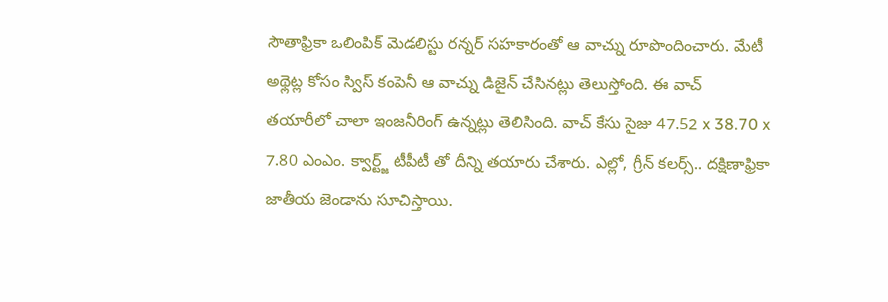సౌతాఫ్రికా ఒలింపిక్ మెడలిస్టు రన్నర్ సహకారంతో ఆ వాచ్ను రూపొందించారు. మేటీ అథ్లెట్ల కోసం స్విస్ కంపెనీ ఆ వాచ్ను డిజైన్ చేసినట్లు తెలుస్తోంది. ఈ వాచ్ తయారీలో చాలా ఇంజనీరింగ్ ఉన్నట్లు తెలిసింది. వాచ్ కేసు సైజు 47.52 x 38.70 x 7.80 ఎంఎం. క్వార్ట్జ్ టీపీటీ తో దీన్ని తయారు చేశారు. ఎల్లో, గ్రీన్ కలర్స్.. దక్షిణాఫ్రికా జాతీయ జెండాను సూచిస్తాయి.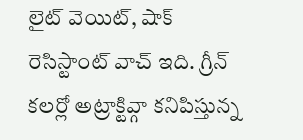లైట్ వెయిట్, షాక్ రెసిస్టాంట్ వాచ్ ఇది. గ్రీన్ కలర్లో అట్రాక్టివ్గా కనిపిస్తున్న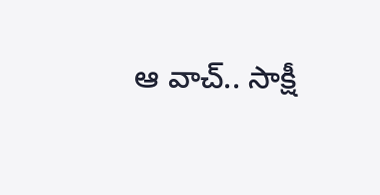ఆ వాచ్.. సాక్షీ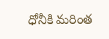ధోనీకి మరింత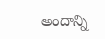అందాన్ని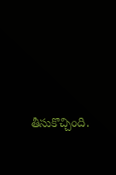తీసుకొచ్చింది.